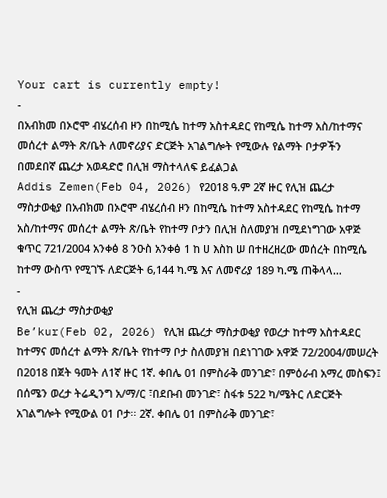Your cart is currently empty!
-
በአብክመ በኦሮሞ ብሄረሰብ ዞን በከሚሴ ከተማ አስተዳደር የከሚሴ ከተማ አስ/ከተማና መሰረተ ልማት ጽ/ቤት ለመኖሪያና ድርጅት አገልግሎት የሚውሉ የልማት ቦታዎችን በመደበኛ ጨረታ አወዳድሮ በሊዝ ማስተላለፍ ይፈልጋል
Addis Zemen(Feb 04, 2026) የ2018 ዓ.ም 2ኛ ዙር የሊዝ ጨረታ ማስታወቂያ በአብክመ በኦሮሞ ብሄረሰብ ዞን በከሚሴ ከተማ አስተዳደር የከሚሴ ከተማ አስ/ከተማና መሰረተ ልማት ጽ/ቤት የከተማ ቦታን በሊዝ ስለመያዝ በሚደነግገው አዋጅ ቁጥር 721/2004 አንቀፅ 8 ንዑስ አንቀፅ 1 ከ ሀ እስከ ሠ በተዘረዘረው መሰረት በከሚሴ ከተማ ውስጥ የሚገኙ ለድርጅት 6,144 ካ.ሜ እና ለመኖሪያ 189 ካ.ሜ ጠቅላላ…
-
የሊዝ ጨረታ ማስታወቂያ
Be’kur(Feb 02, 2026) የሊዝ ጨረታ ማስታወቂያ የወረታ ከተማ አስተዳደር ከተማና መሰረተ ልማት ጽ/ቤት የከተማ ቦታ ስለመያዝ በደነገገው አዋጅ 72/2004/መሠረት በ2018 በጀት ዓመት ለ1ኛ ዙር 1ኛ. ቀበሌ 01 በምስራቅ መንገድ፣ በምዕራብ አማረ መስፍን፤ በሰሜን ወረታ ትሬዲንግ አ/ማ/ር ፣በደቡብ መንገድ፣ ስፋቱ 522 ካ/ሜትር ለድርጅት አገልግሎት የሚውል 01 ቦታ፡፡ 2ኛ. ቀበሌ 01 በምስራቅ መንገድ፣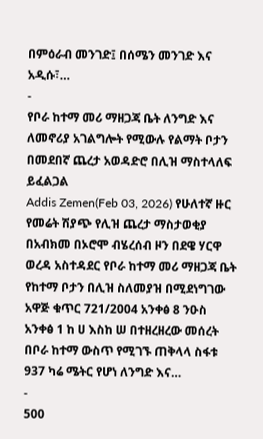በምዕራብ መንገድ፤ በሰሜን መንገድ እና አዲሱ፣…
-
የቦራ ከተማ መሪ ማዘጋጃ ቤት ለንግድ እና ለመኖሪያ አገልግሎት የሚውሉ የልማት ቦታን በመደበኛ ጨረታ አወዳድሮ በሊዝ ማስተላለፍ ይፈልጋል
Addis Zemen(Feb 03, 2026) የሁለተኛ ዙር የመሬት ሽያጭ የሊዝ ጨረታ ማስታወቂያ በአብክመ በኦሮሞ ብሄረሰብ ዞን በደዌ ሃርዋ ወረዳ አስተዳደር የቦራ ከተማ መሪ ማዘጋጃ ቤት የከተማ ቦታን በሊዝ ስለመያዝ በሚደነግገው አዋጅ ቁጥር 721/2004 አንቀፅ 8 ንዑስ አንቀፅ 1 ከ ሀ እስከ ሠ በተዘረዘረው መሰረት በቦራ ከተማ ውስጥ የሚገኙ ጠቅላላ ስፋቱ 937 ካሬ ሜትር የሆነ ለንግድ እና…
-
500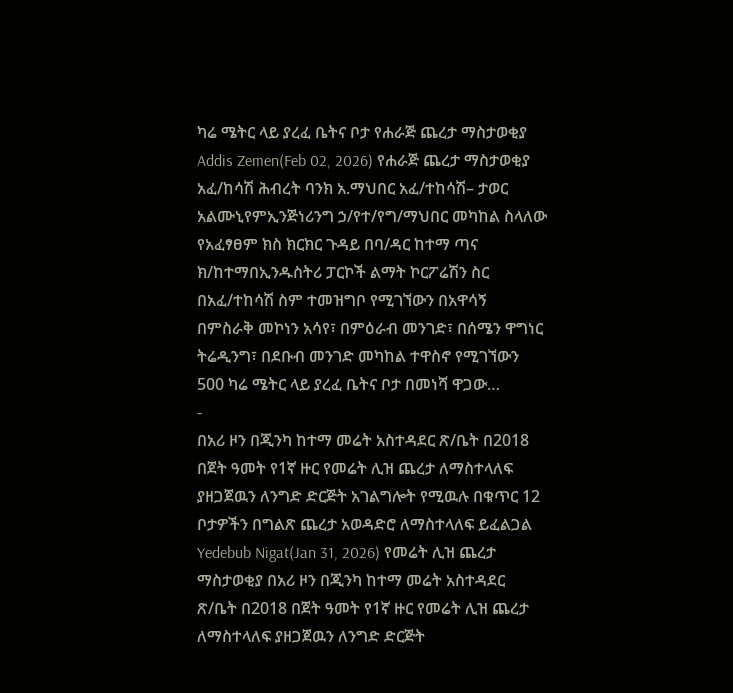ካሬ ሜትር ላይ ያረፈ ቤትና ቦታ የሐራጅ ጨረታ ማስታወቂያ
Addis Zemen(Feb 02, 2026) የሐራጅ ጨረታ ማስታወቂያ አፈ/ከሳሽ ሕብረት ባንክ አ.ማህበር አፈ/ተከሳሽ– ታወር አልሙኒየምኢንጅነሪንግ ኃ/የተ/የግ/ማህበር መካከል ስላለው የአፈፃፀም ክስ ክርክር ጉዳይ በባ/ዳር ከተማ ጣና ክ/ከተማበኢንዱስትሪ ፓርኮች ልማት ኮርፖሬሽን ስር በአፈ/ተከሳሽ ስም ተመዝግቦ የሚገኘውን በአዋሳኝ በምስራቅ መኮነን አሳየ፣ በምዕራብ መንገድ፣ በሰሜን ዋግነር ትሬዲንግ፣ በደቡብ መንገድ መካከል ተዋስኖ የሚገኘውን 500 ካሬ ሜትር ላይ ያረፈ ቤትና ቦታ በመነሻ ዋጋው…
-
በአሪ ዞን በጂንካ ከተማ መሬት አስተዳደር ጽ/ቤት በ2018 በጀት ዓመት የ1ኛ ዙር የመሬት ሊዝ ጨረታ ለማስተላለፍ ያዘጋጀዉን ለንግድ ድርጅት አገልግሎት የሚዉሉ በቁጥር 12 ቦታዎችን በግልጽ ጨረታ አወዳድሮ ለማስተላለፍ ይፈልጋል
Yedebub Nigat(Jan 31, 2026) የመሬት ሊዝ ጨረታ ማስታወቂያ በአሪ ዞን በጂንካ ከተማ መሬት አስተዳደር ጽ/ቤት በ2018 በጀት ዓመት የ1ኛ ዙር የመሬት ሊዝ ጨረታ ለማስተላለፍ ያዘጋጀዉን ለንግድ ድርጅት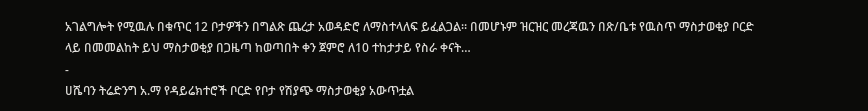አገልግሎት የሚዉሉ በቁጥር 12 ቦታዎችን በግልጽ ጨረታ አወዳድሮ ለማስተላለፍ ይፈልጋል። በመሆኑም ዝርዝር መረጃዉን በጽ/ቤቱ የዉስጥ ማስታወቂያ ቦርድ ላይ በመመልከት ይህ ማስታወቂያ በጋዜጣ ከወጣበት ቀን ጀምሮ ለ10 ተከታታይ የስራ ቀናት…
-
ሀሼባን ትሬድንግ አ.ማ የዳይሬክተሮች ቦርድ የቦታ የሽያጭ ማስታወቂያ አውጥቷል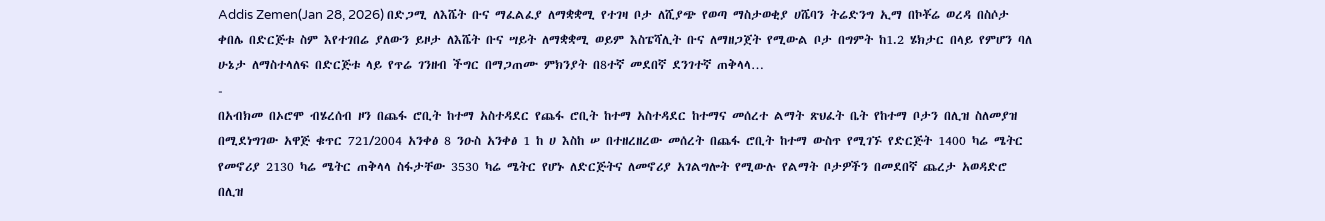Addis Zemen(Jan 28, 2026) በድጋሚ ለእሼት ቡና ማፈልፈያ ለማቋቋሚ የተገዛ ቦታ ለሺያጭ የወጣ ማስታወቂያ ሀሼባን ትሬድንግ ኢማ በኮቾሬ ወረዳ በስሶታ ቀበሌ በድርጅቱ ስም እየተገበሬ ያለውን ይዞታ ለእሼት ቡና ሣይት ለማቋቋሚ ወይም እስፔሻሊት ቡና ለማዘጋጀት የሚውል ቦታ በግምት ከ1.2 ሄክታር በላይ የምሆን ባለ ሁኔታ ለማስተላለፍ በድርጅቱ ላይ የጥሬ ገንዘብ ችግር በማጋጠሙ ምክንያት በ8ተኛ መደበኛ ደንገተኛ ጠቅላላ…
-
በአብክመ በኦሮሞ ብሄረሰብ ዞን በጨፋ ሮቢት ከተማ አስተዳደር የጨፋ ሮቢት ከተማ አስተዳደር ከተማና መሰረተ ልማት ጽህፈት ቤት የከተማ ቦታን በሊዝ ስለመያዝ በሚደነግገው አዋጅ ቁጥር 721/2004 አንቀፅ 8 ንዑስ አንቀፅ 1 ከ ሀ እስከ ሠ በተዘረዘረው መሰረት በጨፋ ሮቢት ከተማ ውስጥ የሚገኙ የድርጅት 1400 ካሬ ሜትር የመኖሪያ 2130 ካሬ ሜትር ጠቅላላ ስፋታቸው 3530 ካሬ ሜትር የሆኑ ለድርጅትና ለመኖሪያ አገልግሎት የሚውሉ የልማት ቦታዎችን በመደበኛ ጨረታ አወዳድሮ በሊዝ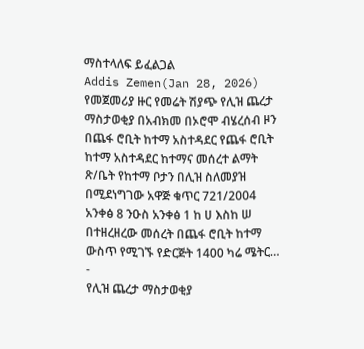ማስተላለፍ ይፈልጋል
Addis Zemen(Jan 28, 2026) የመጀመሪያ ዙር የመሬት ሽያጭ የሊዝ ጨረታ ማስታወቂያ በአብክመ በኦሮሞ ብሄረሰብ ዞን በጨፋ ሮቢት ከተማ አስተዳደር የጨፋ ሮቢት ከተማ አስተዳደር ከተማና መሰረተ ልማት ጽ/ቤት የከተማ ቦታን በሊዝ ስለመያዝ በሚደነግገው አዋጅ ቁጥር 721/2004 አንቀፅ 8 ንዑስ አንቀፅ 1 ከ ሀ እስከ ሠ በተዘረዘረው መሰረት በጨፋ ሮቢት ከተማ ውስጥ የሚገኙ የድርጅት 1400 ካሬ ሜትር…
-
የሊዝ ጨረታ ማስታወቂያ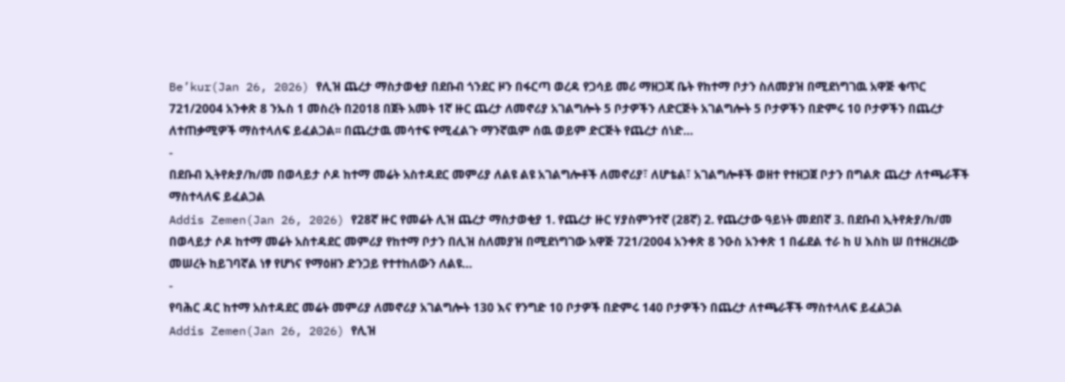Be’kur(Jan 26, 2026) የሊዝ ጨረታ ማስታወቂያ በደቡብ ጎንደር ዞን በፋርጣ ወረዳ የጋሳይ መሪ ማዘጋጃ ቤት የከተማ ቦታን ስለመያዝ በሚደነግገዉ አዋጅ ቁጥር 721/2004 አንቀጽ 8 ንኡስ 1 መስረት በ2018 በጀት አመት 1ኛ ዙር ጨረታ ለመኖሪያ አገልግሎት 5 ቦታዎችን ለድርጅት አገልግሎት 5 ቦታዎችን በድምሩ 10 ቦታዎችን በጨረታ ለተጠቃሚዎች ማስተላለፍ ይፈልጋል፡፡ በጨረታዉ መሳተፍ የሚፈልጉ ማንኛዉም ሰዉ ወይም ድርጅት የጨረታ ሰነድ…
-
በደቡብ ኢትየጵያ/ክ/መ በወላይታ ሶዶ ከተማ መሬት አስተዳደር መምሪያ ለልዩ ልዩ አገልግሎቶች ለመኖሪያ፣ ለሆቴል፣ አገልግሎቶች ወዘተ የተዘጋጀ ቦታን በግልጽ ጨረታ ለተጫራቾች ማስተላለፍ ይፈልጋል
Addis Zemen(Jan 26, 2026) የ28ኛ ዙር የመሬት ሊዝ ጨረታ ማስታወቂያ 1. የጨረታ ዙር ሃያስምንተኛ (28ኛ) 2. የጨረታው ዓይነት መደበኛ 3. በደቡብ ኢትየጵያ/ክ/መ በወላይታ ሶዶ ከተማ መሬት አስተዳደር መምሪያ የከተማ ቦታን በሊዝ ስለመያዝ በሚደነግገው አዋጅ 721/2004 አንቀጽ 8 ንዑስ አንቀጽ 1 በፊደል ተራ ከ ሀ እስከ ሠ በተዘረዘረው መሠረት ከይገባኛል ነፃ የሆነና የማዕዘን ድንጋይ የተተከለውን ለልዩ…
-
የባሕር ዳር ከተማ አስተዳደር መሬት መምሪያ ለመኖሪያ አገልግሎት 130 እና የንግድ 10 ቦታዎች በድምሩ 140 ቦታዎችን በጨረታ ለተጫራቾች ማስተላለፍ ይፈልጋል
Addis Zemen(Jan 26, 2026) የሊዝ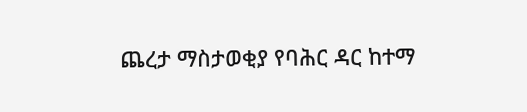ጨረታ ማስታወቂያ የባሕር ዳር ከተማ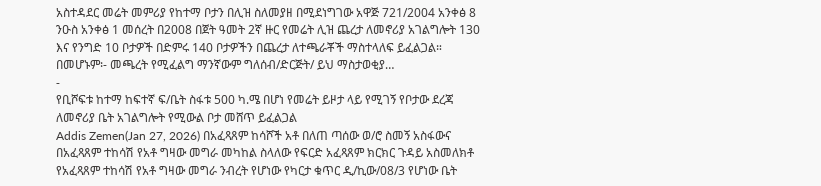አስተዳደር መሬት መምሪያ የከተማ ቦታን በሊዝ ስለመያዘ በሚደነግገው አዋጅ 721/2004 አንቀፅ 8 ንዑስ አንቀፅ 1 መሰረት በ2008 በጀት ዓመት 2ኛ ዙር የመሬት ሊዝ ጨረታ ለመኖሪያ አገልግሎት 130 እና የንግድ 10 ቦታዎች በድምሩ 140 ቦታዎችን በጨረታ ለተጫራቾች ማስተላለፍ ይፈልጋል። በመሆኑም፡- መጫረት የሚፈልግ ማንኛውም ግለሰብ/ድርጅት/ ይህ ማስታወቂያ…
-
የቢሾፍቱ ከተማ ከፍተኛ ፍ/ቤት ስፋቱ 500 ካ.ሜ በሆነ የመሬት ይዞታ ላይ የሚገኝ የቦታው ደረጃ ለመኖሪያ ቤት አገልግሎት የሚውል ቦታ መሸጥ ይፈልጋል
Addis Zemen(Jan 27, 2026) በአፈጻጸም ከሳሾች አቶ በለጠ ጣሰው ወ/ሮ ስመኝ አስፋውና በአፈጻጸም ተከሳሽ የአቶ ግዛው መግራ መካከል ስላለው የፍርድ አፈጻጸም ክርክር ጉዳይ አስመለክቶ የአፈጻጸም ተከሳሽ የአቶ ግዛው መግራ ንብረት የሆነው የካርታ ቁጥር ዲ/ኪው/08/3 የሆነው ቤት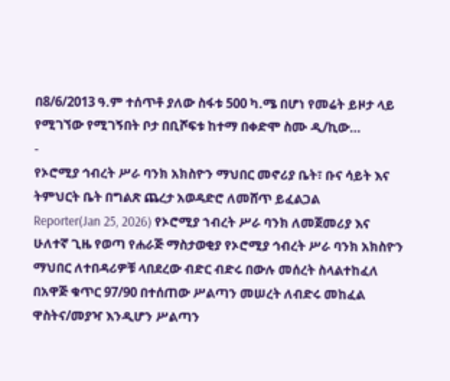በ8/6/2013 ዓ.ም ተሰጥቶ ያለው ስፋቱ 500 ካ.ሜ በሆነ የመሬት ይዞታ ላይ የሚገኘው የሚገኝበት ቦታ በቢሾፍቱ ከተማ በቀድሞ ስሙ ዲ/ኪው…
-
የኦሮሚያ ኅብረት ሥራ ባንክ አክስዮን ማህበር መኖሪያ ቤት፣ ቡና ሳይት እና ትምህርት ቤት በግልጽ ጨረታ አወዳድሮ ለመሸጥ ይፈልጋል
Reporter(Jan 25, 2026) የኦሮሚያ ኀብረት ሥራ ባንክ ለመጀመሪያ እና ሁለተኛ ጊዜ የወጣ የሐራጅ ማስታወቂያ የኦሮሚያ ኅብረት ሥራ ባንክ አክስዮን ማህበር ለተበዳሪዎቹ ላበደረው ብድር ብድሩ በውሉ መሰረት ስላልተከፈለ በአዋጅ ቁጥር 97/90 በተሰጠው ሥልጣን መሠረት ለብድሩ መከፈል ዋስትና/መያዣ እንዲሆን ሥልጣን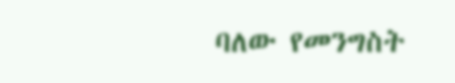ባለው የመንግስት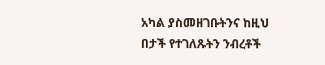አካል ያስመዘገቡትንና ከዚህ በታች የተገለጹትን ንብረቶች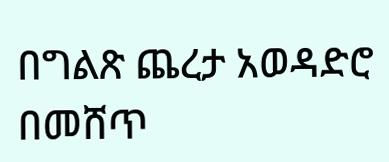በግልጽ ጨረታ አወዳድሮ በመሸጥ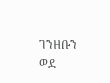ገንዘቡን ወደ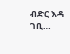ብድር እዳ ገቢ…